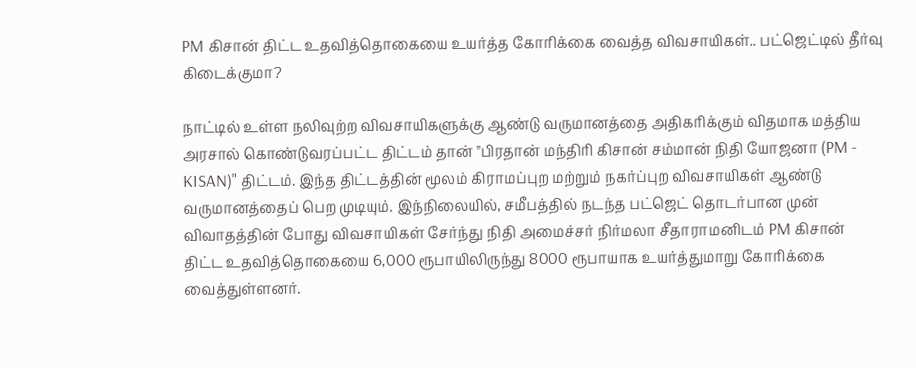PM கிசான் திட்ட உதவித்தொகையை உயர்த்த கோரிக்கை வைத்த விவசாயிகள்.. பட்ஜெட்டில் தீர்வு கிடைக்குமா?

நாட்டில் உள்ள நலிவுற்ற விவசாயிகளுக்கு ஆண்டு வருமானத்தை அதிகரிக்கும் விதமாக மத்திய அரசால் கொண்டுவரப்பட்ட திட்டம் தான் "பிரதான் மந்திரி கிசான் சம்மான் நிதி யோஜனா (PM - KISAN)" திட்டம். இந்த திட்டத்தின் மூலம் கிராமப்புற மற்றும் நகர்ப்புற விவசாயிகள் ஆண்டு வருமானத்தைப் பெற முடியும். இந்நிலையில், சமீபத்தில் நடந்த பட்ஜெட் தொடர்பான முன் விவாதத்தின் போது விவசாயிகள் சேர்ந்து நிதி அமைச்சர் நிர்மலா சீதாராமனிடம் PM கிசான் திட்ட உதவித்தொகையை 6,000 ரூபாயிலிருந்து 8000 ரூபாயாக உயர்த்துமாறு கோரிக்கை வைத்துள்ளனர்.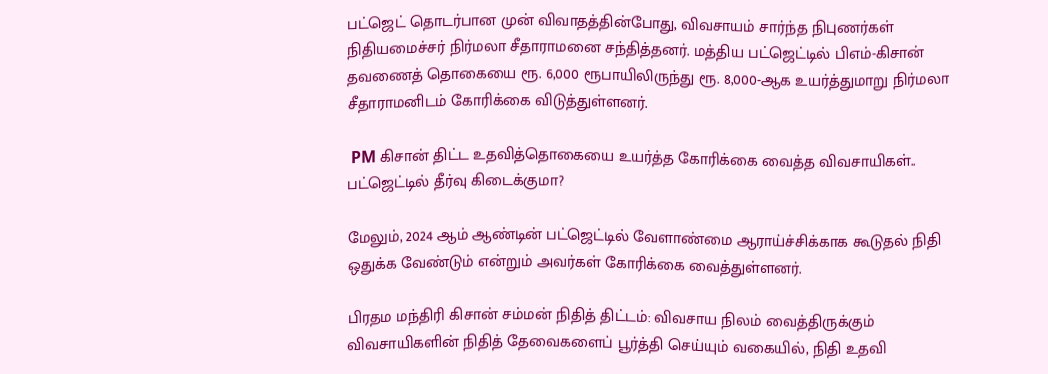பட்ஜெட் தொடர்பான முன் விவாதத்தின்போது, விவசாயம் சார்ந்த நிபுணர்கள் நிதியமைச்சர் நிர்மலா சீதாராமனை சந்தித்தனர். மத்திய பட்ஜெட்டில் பிஎம்-கிசான் தவணைத் தொகையை ரூ. 6,000 ரூபாயிலிருந்து ரூ. 8,000-ஆக உயர்த்துமாறு நிர்மலா சீதாராமனிடம் கோரிக்கை விடுத்துள்ளனர்.

 PM கிசான் திட்ட உதவித்தொகையை உயர்த்த கோரிக்கை வைத்த விவசாயிகள்.. பட்ஜெட்டில் தீர்வு கிடைக்குமா?

மேலும், 2024 ஆம் ஆண்டின் பட்ஜெட்டில் வேளாண்மை ஆராய்ச்சிக்காக கூடுதல் நிதி ஒதுக்க வேண்டும் என்றும் அவர்கள் கோரிக்கை வைத்துள்ளனர்.

பிரதம மந்திரி கிசான் சம்மன் நிதித் திட்டம்: விவசாய நிலம் வைத்திருக்கும் விவசாயிகளின் நிதித் தேவைகளைப் பூர்த்தி செய்யும் வகையில், நிதி உதவி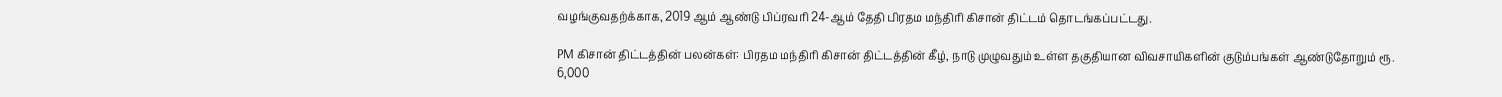வழங்குவதற்க்காக, 2019 ஆம் ஆண்டு பிப்ரவரி 24-ஆம் தேதி பிரதம மந்திரி கிசான் திட்டம் தொடங்கப்பட்டது.

PM கிசான் திட்டத்தின் பலன்கள்: பிரதம மந்திரி கிசான் திட்டத்தின் கீழ், நாடு முழுவதும் உள்ள தகுதியான விவசாயிகளின் குடும்பங்கள் ஆண்டுதோறும் ரூ. 6,000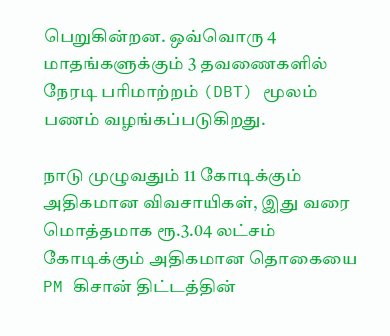பெறுகின்றன. ஒவ்வொரு 4 மாதங்களுக்கும் 3 தவணைகளில் நேரடி பரிமாற்றம் (DBT) மூலம் பணம் வழங்கப்படுகிறது.

நாடு முழுவதும் 11 கோடிக்கும் அதிகமான விவசாயிகள், இது வரை மொத்தமாக ரூ.3.04 லட்சம் கோடிக்கும் அதிகமான தொகையை PM கிசான் திட்டத்தின்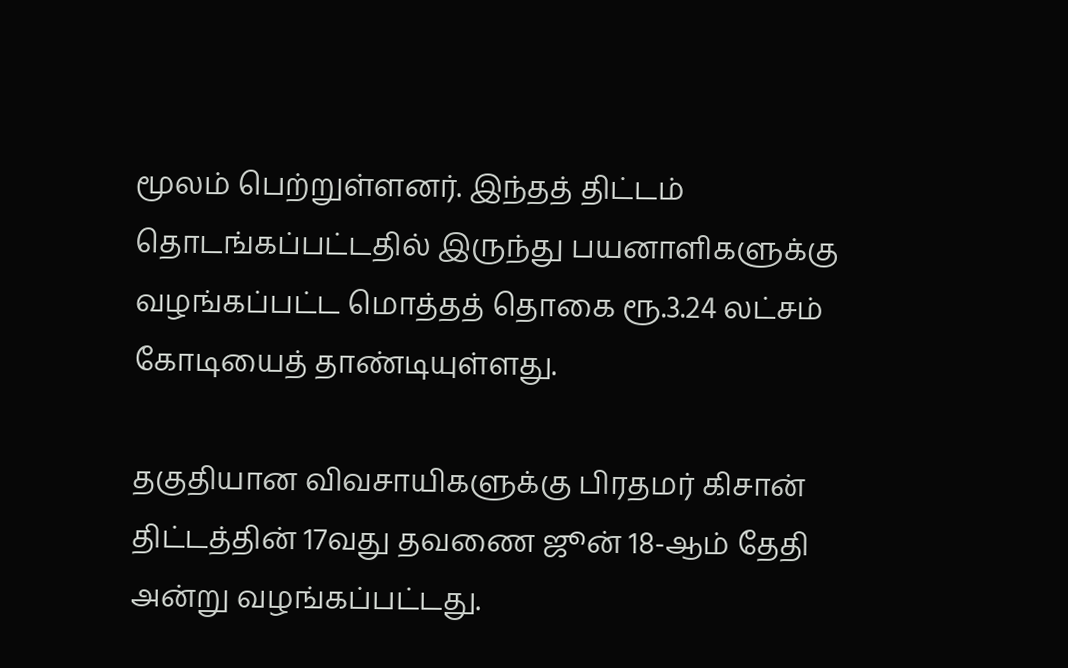மூலம் பெற்றுள்ளனர். இந்தத் திட்டம் தொடங்கப்பட்டதில் இருந்து பயனாளிகளுக்கு வழங்கப்பட்ட மொத்தத் தொகை ரூ.3.24 லட்சம் கோடியைத் தாண்டியுள்ளது.

தகுதியான விவசாயிகளுக்கு பிரதமர் கிசான் திட்டத்தின் 17வது தவணை ஜூன் 18-ஆம் தேதி அன்று வழங்கப்பட்டது.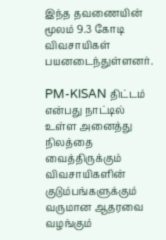இந்த தவணையின் மூலம் 9.3 கோடி விவசாயிகள் பயனடைந்துள்ளனர்.

PM-KISAN திட்டம் என்பது நாட்டில் உள்ள அனைத்து நிலத்தை வைத்திருக்கும் விவசாயிகளின் குடும்பங்களுக்கும் வருமான ஆதரவை வழங்கும்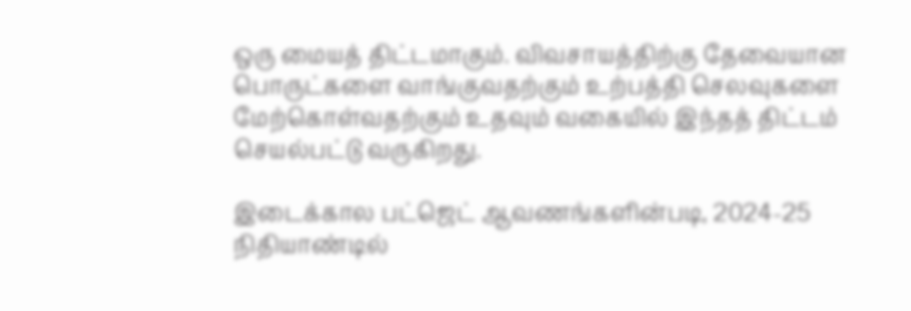ஒரு மையத் திட்டமாகும். விவசாயத்திற்கு தேவையான பொருட்களை வாங்குவதற்கும் உற்பத்தி செலவுகளை மேற்கொள்வதற்கும் உதவும் வகையில் இந்தத் திட்டம் செயல்பட்டு வருகிறது.

இடைக்கால பட்ஜெட் ஆவணங்களின்படி, 2024-25 நிதியாண்டில்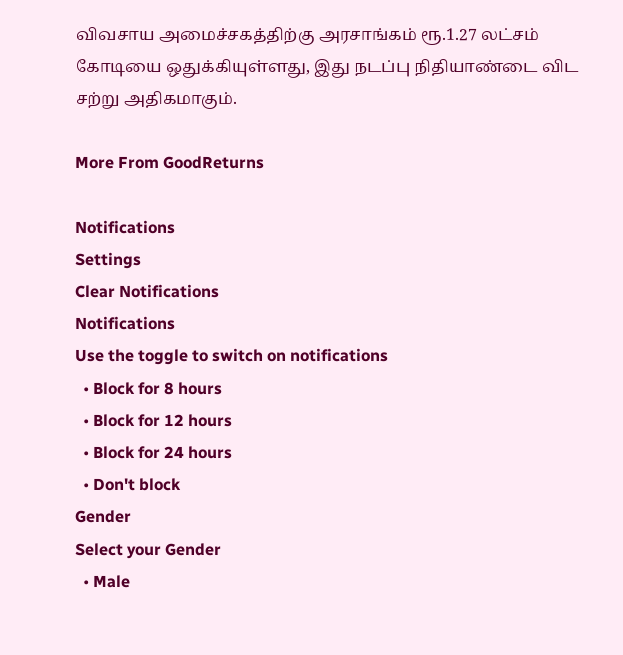விவசாய அமைச்சகத்திற்கு அரசாங்கம் ரூ.1.27 லட்சம் கோடியை ஒதுக்கியுள்ளது, இது நடப்பு நிதியாண்டை விட சற்று அதிகமாகும்.

More From GoodReturns

Notifications
Settings
Clear Notifications
Notifications
Use the toggle to switch on notifications
  • Block for 8 hours
  • Block for 12 hours
  • Block for 24 hours
  • Don't block
Gender
Select your Gender
  • Male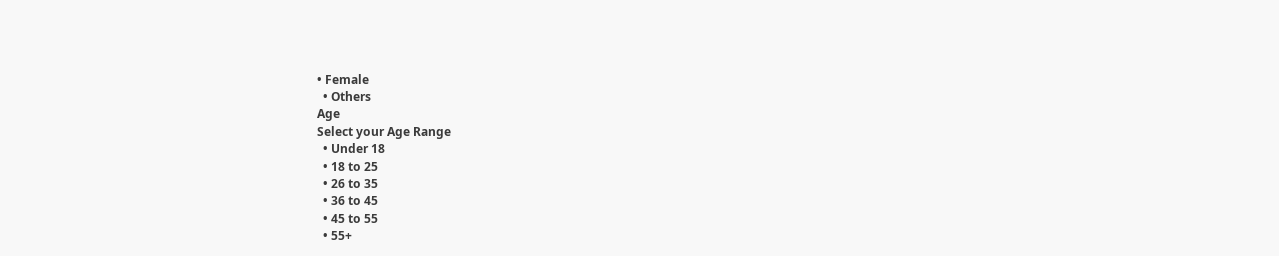• Female
  • Others
Age
Select your Age Range
  • Under 18
  • 18 to 25
  • 26 to 35
  • 36 to 45
  • 45 to 55
  • 55+